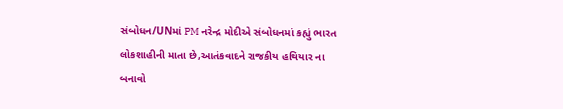સંબોધન/UNમાં PM નરેન્દ્ર મોદીએ સંબોધનમાં કહ્યું ભારત લોકશાહીની માતા છે,આતંકવાદને રાજકીય હથિયાર ના બનાવો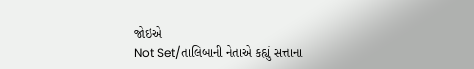જોઇએ
Not Set/તાલિબાની નેતાએ કહ્યું સત્તાના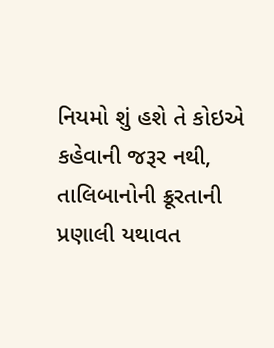નિયમો શું હશે તે કોઇએ કહેવાની જરૂર નથી, તાલિબાનોની ક્રૂરતાની પ્રણાલી યથાવત